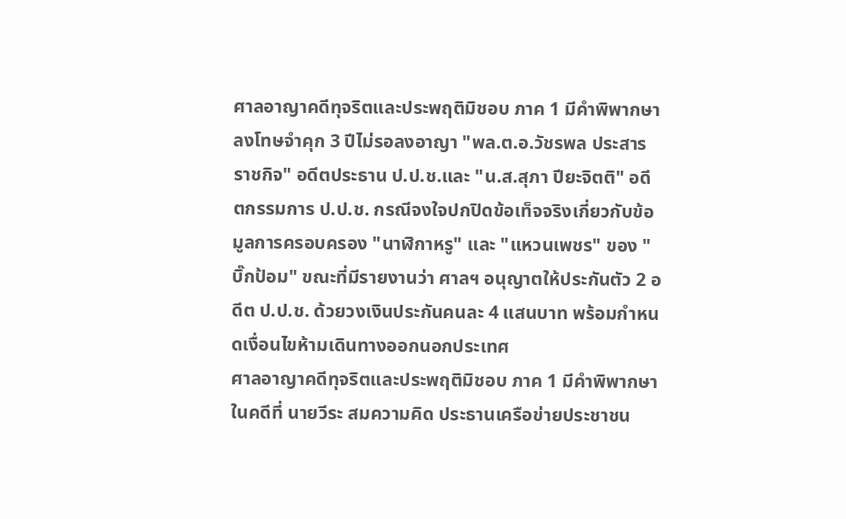ศาลอาญาคดีทุจริตและประพฤติมิชอบ ภาค 1 มีคำพิพากษาลงโทษจำคุก 3 ปีไม่รอลงอาญา "พล.ต.อ.วัชรพล ประสารราชกิจ" อดีตประธาน ป.ป.ช.และ "น.ส.สุภา ปียะจิตติ" อดีตกรรมการ ป.ป.ช. กรณีจงใจปกปิดข้อเท็จจริงเกี่ยวกับข้อมูลการครอบครอง "นาฬิกาหรู" และ "แหวนเพชร" ของ "บิ๊กป้อม" ขณะที่มีรายงานว่า ศาลฯ อนุญาตให้ประกันตัว 2 อดีต ป.ป.ช. ด้วยวงเงินประกันคนละ 4 แสนบาท พร้อมกำหนดเงื่อนไขห้ามเดินทางออกนอกประเทศ
ศาลอาญาคดีทุจริตและประพฤติมิชอบ ภาค 1 มีคำพิพากษาในคดีที่ นายวีระ สมความคิด ประธานเครือข่ายประชาชน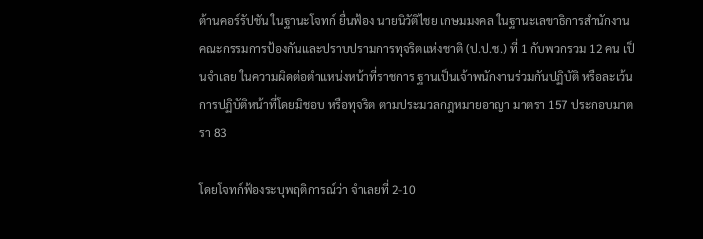ต้านคอร์รัปชัน ในฐานะโจทก์ ยื่นฟ้อง นายนิวัติไชย เกษมมงคล ในฐานะเลขาธิการสำนักงานคณะกรรมการป้องกันและปราบปรามการทุจริตแห่งชาติ (ป.ป.ช.) ที่ 1 กับพวกรวม 12 คน เป็นจำเลย ในความผิดต่อตำแหน่งหน้าที่ราชการ ฐานเป็นเจ้าพนักงานร่วมกันปฏิบัติ หรือละเว้นการปฏิบัติหน้าที่โดยมิชอบ หรือทุจริต ตามประมวลกฎหมายอาญา มาตรา 157 ประกอบมาตรา 83

โดยโจทก์ฟ้องระบุพฤติการณ์ว่า จำเลยที่ 2-10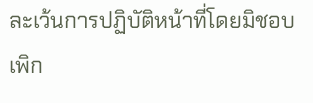ละเว้นการปฏิบัติหน้าที่โดยมิชอบ เพิก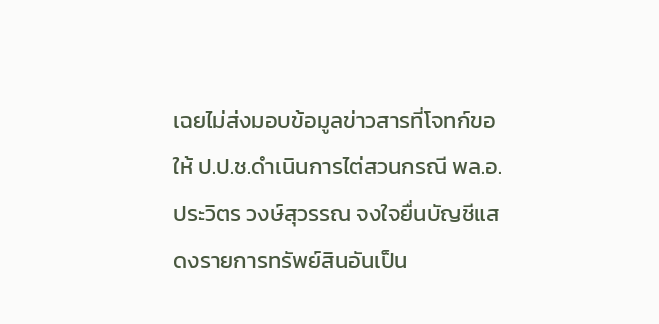เฉยไม่ส่งมอบข้อมูลข่าวสารที่โจทก์ขอให้ ป.ป.ช.ดำเนินการไต่สวนกรณี พล.อ.ประวิตร วงษ์สุวรรณ จงใจยื่นบัญชีแสดงรายการทรัพย์สินอันเป็น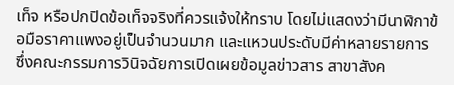เท็จ หรือปกปิดข้อเท็จจริงที่ควรแจ้งให้ทราบ โดยไม่แสดงว่ามีนาฬิกาข้อมือราคาแพงอยู่เป็นจำนวนมาก และแหวนประดับมีค่าหลายรายการ
ซึ่งคณะกรรมการวินิจฉัยการเปิดเผยข้อมูลข่าวสาร สาขาสังค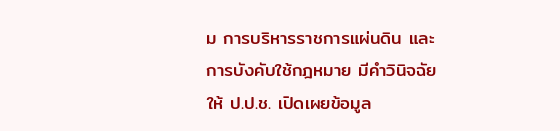ม การบริหารราชการแผ่นดิน และการบังคับใช้กฎหมาย มีคำวินิจฉัยให้ ป.ป.ช. เปิดเผยข้อมูล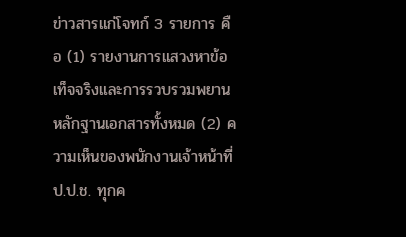ข่าวสารแก่โจทก์ 3 รายการ คือ (1) รายงานการแสวงหาข้อเท็จจริงและการรวบรวมพยานหลักฐานเอกสารทั้งหมด (2) ความเห็นของพนักงานเจ้าหน้าที่ ป.ป.ช. ทุกค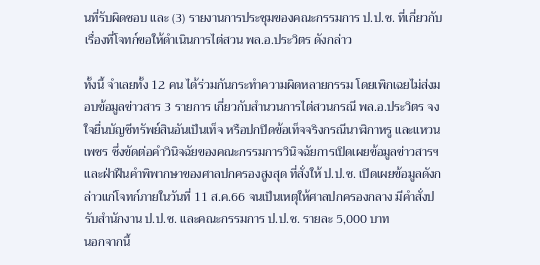นที่รับผิดชอบ และ (3) รายงานการประชุมของคณะกรรมการ ป.ป.ช. ที่เกี่ยวกับเรื่องที่โจทก์ขอให้ดำเนินการไต่สวน พล.อ.ประวิตร ดังกล่าว

ทั้งนี้ จำเลยทั้ง 12 คน ได้ร่วมกันกระทำความผิดหลายกรรม โดยเพิกเฉยไม่ส่งมอบข้อมูลข่าวสาร 3 รายการ เกี่ยวกับสำนวนการไต่สวนกรณี พล.อ.ประวิตร จงใจยื่นบัญชีทรัพย์สินอันเป็นเท็จ หรือปกปิดข้อเท็จจริงกรณีนาฬิกาหรู และแหวนเพชร ซึ่งขัดต่อคำวินิจฉัยของคณะกรรมการวินิจฉัยการเปิดเผยข้อมูลข่าวสารฯ และฝ่าฝืนคำพิพากษาของศาลปกครองสูงสุด ที่สั่งให้ ป.ป.ช. เปิดเผยข้อมูลดังกล่าวแก่โจทก์ภายในวันที่ 11 ส.ค.66 จนเป็นเหตุให้ศาลปกครองกลาง มีคำสั่งปรับสำนักงาน ป.ป.ช. และคณะกรรมการ ป.ป.ช. รายละ 5,000 บาท
นอกจากนี้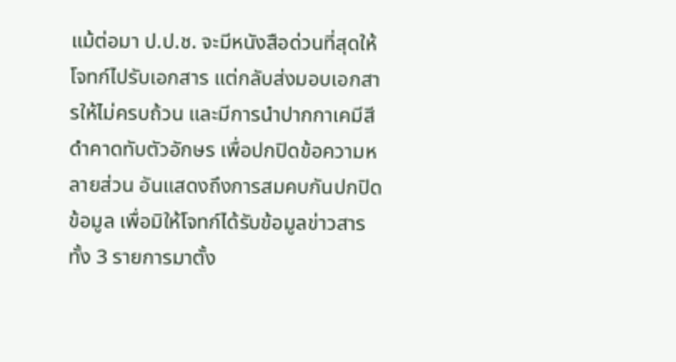แม้ต่อมา ป.ป.ช. จะมีหนังสือด่วนที่สุดให้โจทก์ไปรับเอกสาร แต่กลับส่งมอบเอกสารให้ไม่ครบถ้วน และมีการนำปากกาเคมีสีดำคาดทับตัวอักษร เพื่อปกปิดข้อความหลายส่วน อันแสดงถึงการสมคบกันปกปิดข้อมูล เพื่อมิให้โจทก์ได้รับข้อมูลข่าวสารทั้ง 3 รายการมาตั้ง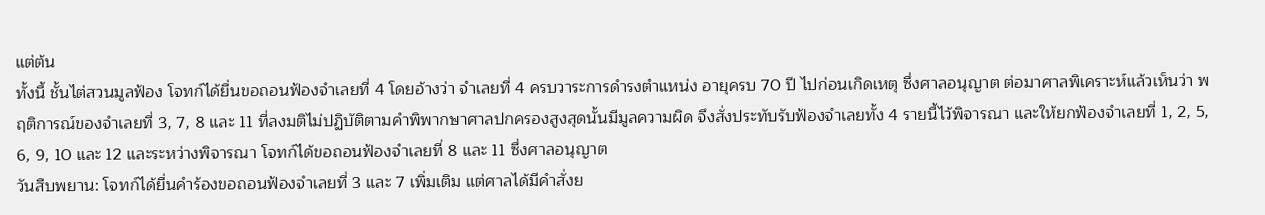แต่ต้น
ทั้งนี้ ชั้นไต่สวนมูลฟ้อง โจทก์ได้ยื่นขอถอนฟ้องจำเลยที่ 4 โดยอ้างว่า จำเลยที่ 4 ครบวาระการดำรงตำแหน่ง อายุครบ 70 ปี ไปก่อนเกิดเหตุ ซึ่งศาลอนุญาต ต่อมาศาลพิเคราะห์แล้วเห็นว่า พฤติการณ์ของจำเลยที่ 3, 7, 8 และ 11 ที่ลงมติไม่ปฏิบัติตามคำพิพากษาศาลปกครองสูงสุดนั้นมีมูลความผิด จึงสั่งประทับรับฟ้องจำเลยทั้ง 4 รายนี้ไว้พิจารณา และให้ยกฟ้องจำเลยที่ 1, 2, 5, 6, 9, 10 และ 12 และระหว่างพิจารณา โจทก์ได้ขอถอนฟ้องจำเลยที่ 8 และ 11 ซึ่งศาลอนุญาต
วันสืบพยาน: โจทก์ได้ยื่นคำร้องขอถอนฟ้องจำเลยที่ 3 และ 7 เพิ่มเติม แต่ศาลได้มีคำสั่งย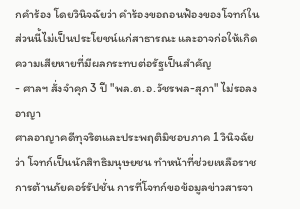กคำร้อง โดยวินิจฉัยว่า คำร้องขอถอนฟ้องของโจทก์ในส่วนนี้ไม่เป็นประโยชน์แก่สาธารณะ และอาจก่อให้เกิดความเสียหายที่มีผลกระทบต่อรัฐเป็นสำคัญ
- ศาลฯ สั่งจำคุก 3 ปี "พล.ต.อ.วัชรพล-สุภา" ไม่รอลงอาญา
ศาลอาญาคดีทุจริตและประพฤติมิชอบภาค 1 วินิจฉัยว่า โจทก์เป็นนักสิทธิมนุษยชน ทำหน้าที่ช่วยเหลือราชการต้านภัยคอร์รัปชั่น การที่โจทก์ขอข้อมูลข่าวสารจา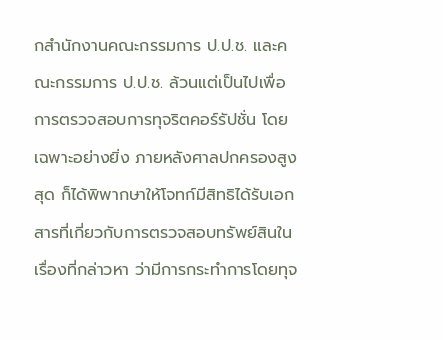กสำนักงานคณะกรรมการ ป.ป.ช. และคณะกรรมการ ป.ป.ช. ล้วนแต่เป็นไปเพื่อการตรวจสอบการทุจริตคอร์รัปชั่น โดยเฉพาะอย่างยิ่ง ภายหลังศาลปกครองสูงสุด ก็ได้พิพากษาให้โจทก์มีสิทธิได้รับเอกสารที่เกี่ยวกับการตรวจสอบทรัพย์สินในเรื่องที่กล่าวหา ว่ามีการกระทำการโดยทุจ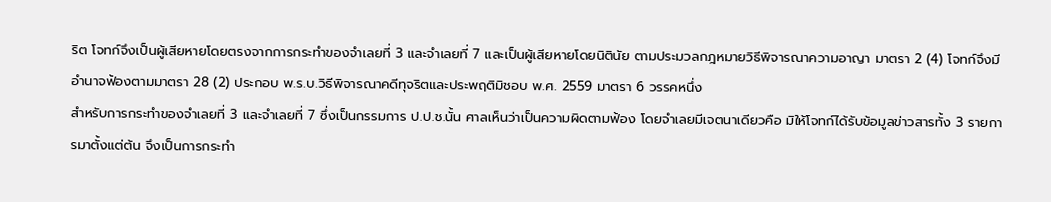ริต โจทก์จึงเป็นผู้เสียหายโดยตรงจากการกระทำของจำเลยที่ 3 และจำเลยที่ 7 และเป็นผู้เสียหายโดยนิตินัย ตามประมวลกฎหมายวิธีพิจารณาความอาญา มาตรา 2 (4) โจทก์จึงมีอำนาจฟ้องตามมาตรา 28 (2) ประกอบ พ.ร.บ.วิธีพิจารณาคดีทุจริตและประพฤติมิชอบ พ.ศ. 2559 มาตรา 6 วรรคหนึ่ง
สำหรับการกระทำของจำเลยที่ 3 และจำเลยที่ 7 ซึ่งเป็นกรรมการ ป.ป.ช.นั้น ศาลเห็นว่าเป็นความผิดตามฟ้อง โดยจำเลยมีเจตนาเดียวคือ มิให้โจทก์ได้รับข้อมูลข่าวสารทั้ง 3 รายการมาตั้งแต่ต้น จึงเป็นการกระทำ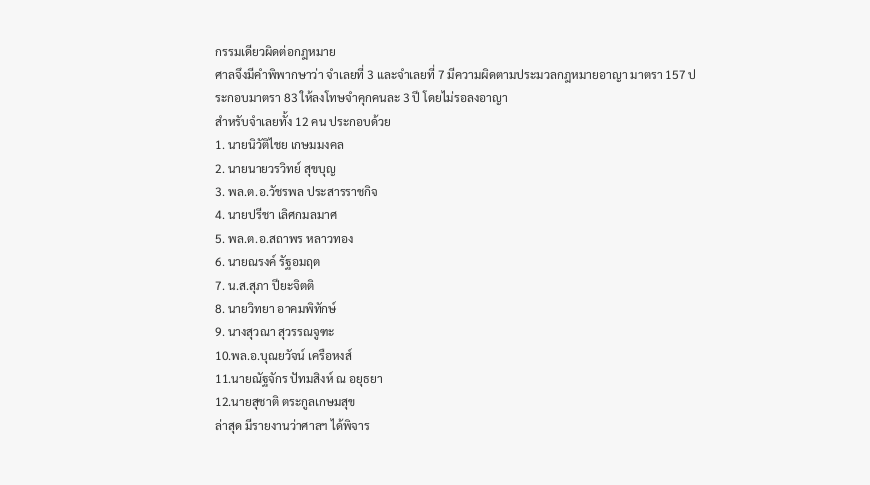กรรมเดียวผิดต่อกฎหมาย
ศาลจึงมีคำพิพากษาว่า จำเลยที่ 3 และจำเลยที่ 7 มีความผิดตามประมวลกฎหมายอาญา มาตรา 157 ประกอบมาตรา 83 ให้ลงโทษจำคุกคนละ 3 ปี โดยไม่รอลงอาญา
สำหรับจำเลยทั้ง 12 คน ประกอบด้วย
1. นายนิวัติไชย เกษมมงคล
2. นายนายวรวิทย์ สุขบุญ
3. พล.ต.อ.วัชรพล ประสารราชกิจ
4. นายปรีชา เลิศกมลมาศ
5. พล.ต.อ.สถาพร หลาวทอง
6. นายณรงค์ รัฐอมฤต
7. น.ส.สุภา ปียะจิตติ
8. นายวิทยา อาคมพิทักษ์
9. นางสุวณา สุวรรณจูฑะ
10.พล.อ.บุณยวัจน์ เครือหงส์
11.นายณัฐจักร ปัทมสิงห์ ณ อยุธยา
12.นายสุชาติ ตระกูลเกษมสุข
ล่าสุด มีรายงานว่าศาลฯ ได้พิจาร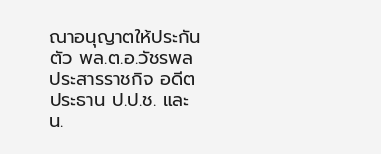ณาอนุญาตให้ประกันตัว พล.ต.อ.วัชรพล ประสารราชกิจ อดีตประธาน ป.ป.ช. และ น.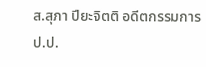ส.สุภา ปียะจิตติ อดีตกรรมการ ป.ป.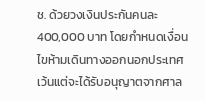ช. ด้วยวงเงินประกันคนละ 400,000 บาท โดยกำหนดเงื่อนไขห้ามเดินทางออกนอกประเทศ เว้นแต่จะได้รับอนุญาตจากศาล